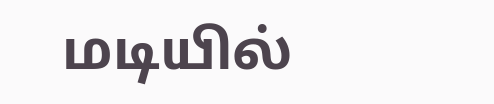மடியில்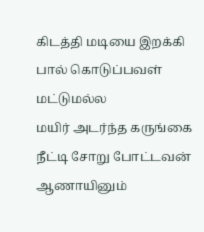கிடத்தி மடியை இறக்கி பால் கொடுப்பவள் மட்டுமல்ல
மயிர் அடர்ந்த கருங்கை நீட்டி சோறு போட்டவன் ஆணாயினும்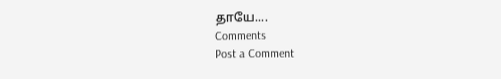தாயே....
Comments
Post a Comment